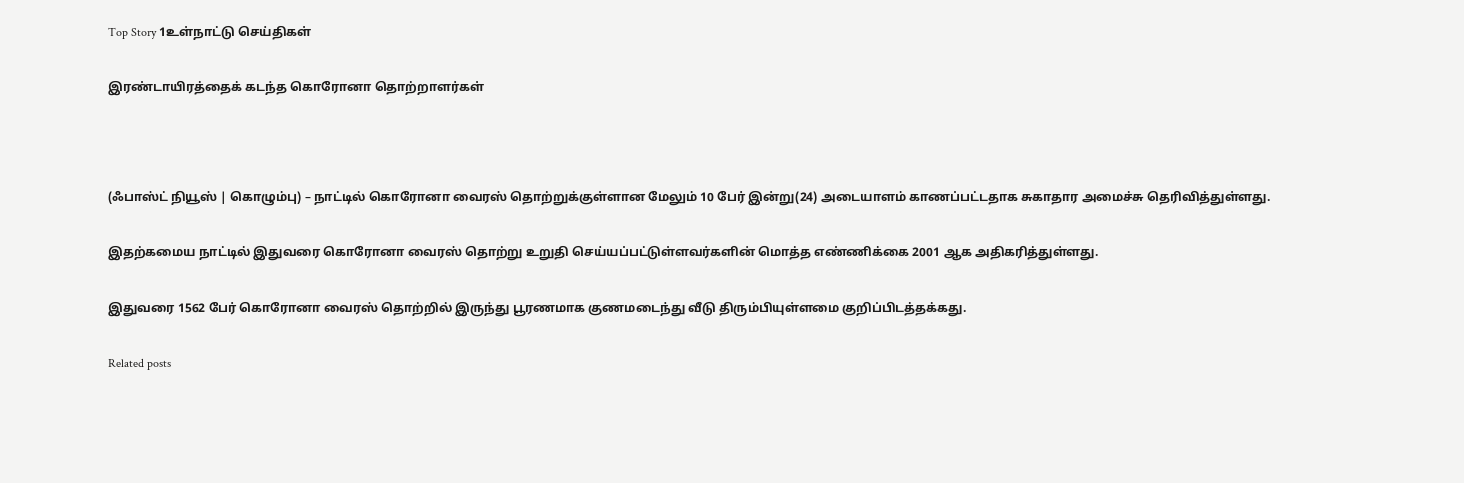Top Story 1உள்நாட்டு செய்திகள்

இரண்டாயிரத்தைக் கடந்த கொரோனா தொற்றாளர்கள்



(ஃபாஸ்ட் நியூஸ் | கொழும்பு) – நாட்டில் கொரோனா வைரஸ் தொற்றுக்குள்ளான மேலும் 10 பேர் இன்று(24) அடையாளம் காணப்பட்டதாக சுகாதார அமைச்சு தெரிவித்துள்ளது.

இதற்கமைய நாட்டில் இதுவரை கொரோனா வைரஸ் தொற்று உறுதி செய்யப்பட்டுள்ளவர்களின் மொத்த எண்ணிக்கை 2001 ஆக அதிகரித்துள்ளது.

இதுவரை 1562 பேர் கொரோனா வைரஸ் தொற்றில் இருந்து பூரணமாக குணமடைந்து வீடு திரும்பியுள்ளமை குறிப்பிடத்தக்கது.

Related posts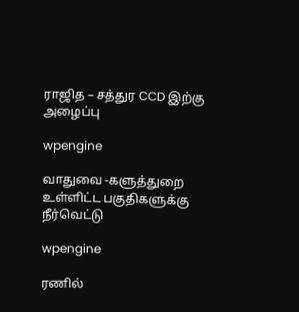ராஜித – சத்துர CCD இற்கு அழைப்பு

wpengine

வாதுவை -களுத்துறை உள்ளிட்ட பகுதிகளுக்கு நீர்வெட்டு

wpengine

ரணில்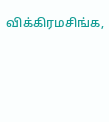விக்கிரமசிங்க,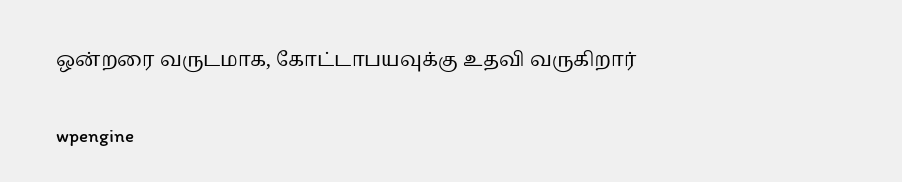ஒன்றரை வருடமாக, கோட்டாபயவுக்கு உதவி வருகிறார்

wpengine